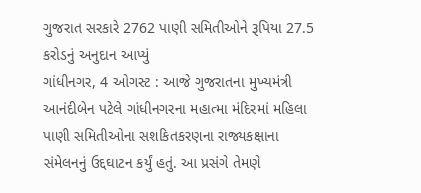ગુજરાત સરકારે 2762 પાણી સમિતીઓને રૂપિયા 27.5 કરોડનું અનુદાન આપ્યું
ગાંધીનગર, 4 ઓગસ્ટ : આજે ગુજરાતના મુખ્યમંત્રી આનંદીબેન પટેલે ગાંધીનગરના મહાત્મા મંદિરમાં મહિલા પાણી સમિતીઓના સશકિતકરણના રાજ્યકક્ષાના સંમેલનનું ઉદ્દઘાટન કર્યું હતું. આ પ્રસંગે તેમણે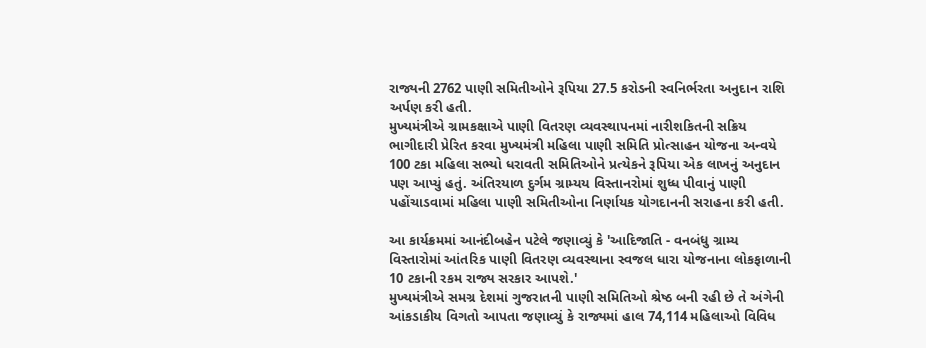રાજ્યની 2762 પાણી સમિતીઓને રૂપિયા 27.5 કરોડની સ્વનિર્ભરતા અનુદાન રાશિ અર્પણ કરી હતી.
મુખ્યમંત્રીએ ગ્રામકક્ષાએ પાણી વિતરણ વ્યવસ્થાપનમાં નારીશકિતની સક્રિય ભાગીદારી પ્રેરિત કરવા મુખ્યમંત્રી મહિલા પાણી સમિતિ પ્રોત્સાહન યોજના અન્વયે 100 ટકા મહિલા સભ્યો ધરાવતી સમિતિઓને પ્રત્યેકને રૂપિયા એક લાખનું અનુદાન પણ આપ્યું હતું. અંતિરયાળ દુર્ગમ ગ્રામ્યય વિસ્તાનરોમાં શુધ્ધ પીવાનું પાણી પહોંચાડવામાં મહિલા પાણી સમિતીઓના નિર્ણાયક યોગદાનની સરાહના કરી હતી.

આ કાર્યક્રમમાં આનંદીબહેન પટેલે જણાવ્યું કે 'આદિજાતિ - વનબંધુ ગ્રામ્ય વિસ્તારોમાં આંતરિક પાણી વિતરણ વ્યવસ્થાના સ્વજલ ધારા યોજનાના લોકફાળાની 10 ટકાની રકમ રાજ્ય સરકાર આપશે.'
મુખ્યમંત્રીએ સમગ્ર દેશમાં ગુજરાતની પાણી સમિતિઓ શ્રેષ્ઠ બની રહી છે તે અંગેની આંકડાકીય વિગતો આપતા જણાવ્યું કે રાજ્યમાં હાલ 74,114 મહિલાઓ વિવિધ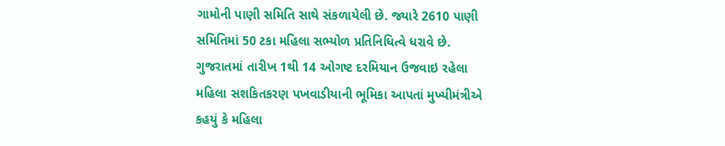ગામોની પાણી સમિતિ સાથે સંકળાયેલી છે. જ્યારે 2610 પાણી સમિતિમાં 50 ટકા મહિલા સભ્યોળ પ્રતિનિધિત્વે ધરાવે છે.
ગુજરાતમાં તારીખ 1થી 14 ઓગષ્ટ દરમિયાન ઉજવાઇ રહેલા મહિલા સશકિતકરણ પખવાડીયાની ભૂમિકા આપતાં મુખ્યીમંત્રીએ કહયું કે મહિલા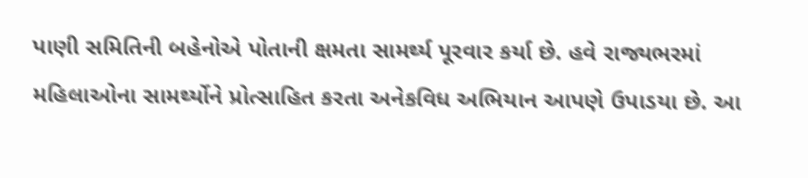પાણી સમિતિની બહેનોએ પોતાની ક્ષમતા સામર્થ્ય પૂરવાર કર્યા છે. હવે રાજ્યભરમાં મહિલાઓના સામર્થ્યોને પ્રોત્સાહિત કરતા અનેકવિધ અભિયાન આપણે ઉપાડયા છે. આ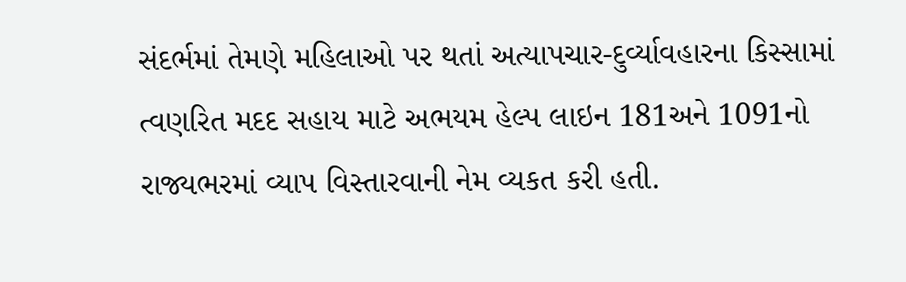સંદર્ભમાં તેમણે મહિલાઓ પર થતાં અત્યાપચાર-દુર્વ્યાવહારના કિસ્સામાં ત્વણરિત મદદ સહાય માટે અભયમ હેલ્પ લાઇન 181અને 1091નો રાજ્યભરમાં વ્યાપ વિસ્તારવાની નેમ વ્યકત કરી હતી.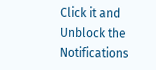Click it and Unblock the Notifications